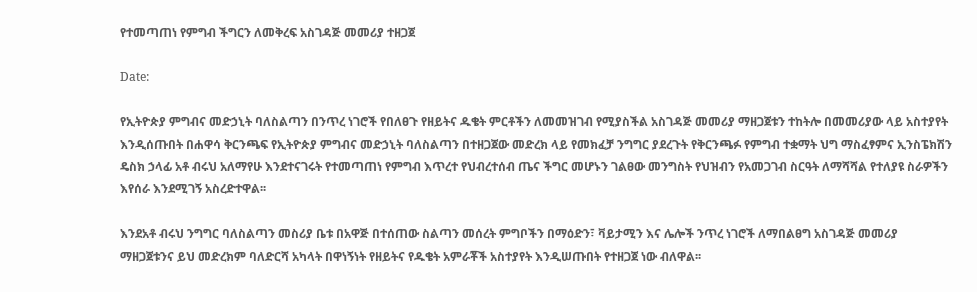የተመጣጠነ የምግብ ችግርን ለመቅረፍ አስገዳጅ መመሪያ ተዘጋጀ

Date:

የኢትዮጵያ ምግብና መድኃኒት ባለስልጣን በንጥረ ነገሮች የበለፀጉ የዘይትና ዱቄት ምርቶችን ለመመዝገብ የሚያስችል አስገዳጅ መመሪያ ማዘጋጀቱን ተከትሎ በመመሪያው ላይ አስተያየት እንዲሰጡበት በሐዋሳ ቅርንጫፍ የኢትዮጵያ ምግብና መድኃኒት ባለስልጣን በተዘጋጀው መድረክ ላይ የመክፈቻ ንግግር ያደረጉት የቅርንጫፉ የምግብ ተቋማት ህግ ማስፈፃምና ኢንስፔክሽን ዴስክ ኃላፊ አቶ ብሩህ አለማየሁ እንደተናገሩት የተመጣጠነ የምግብ እጥረተ የህብረተሰብ ጤና ችግር መሆኑን ገልፀው መንግስት የህዝብን የአመጋገብ ስርዓት ለማሻሻል የተለያዩ ስራዎችን እየሰራ እንደሚገኝ አስረድተዋል፡፡

እንደአቶ ብሩህ ንግግር ባለስልጣን መስሪያ ቤቱ በአዋጅ በተሰጠው ስልጣን መሰረት ምግቦችን በማዕድን፣ ቫይታሚን እና ሌሎች ንጥረ ነገሮች ለማበልፀግ አስገዳጅ መመሪያ ማዘጋጀቱንና ይህ መድረክም ባለድርሻ አካላት በዋነኝነት የዘይትና የዱቄት አምራቾች አስተያየት እንዲሠጡበት የተዘጋጀ ነው ብለዋል፡፡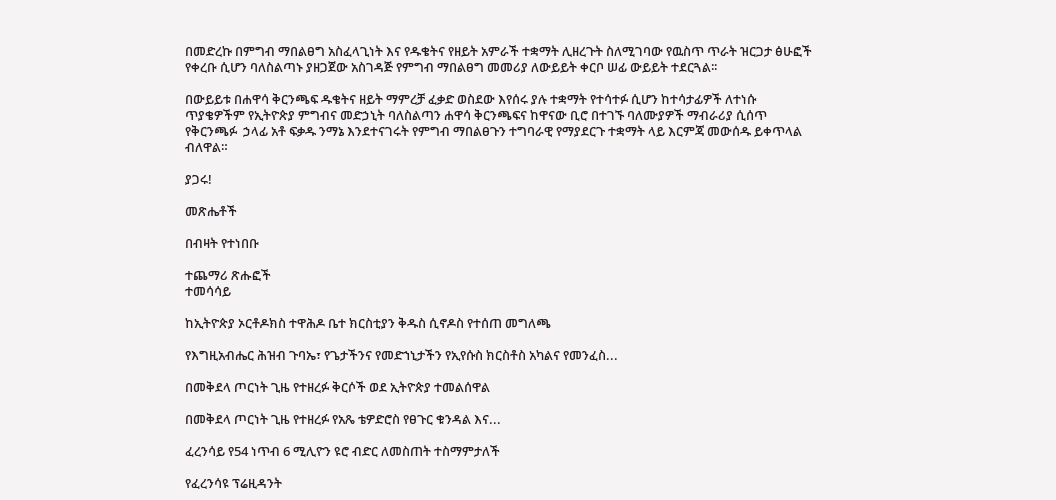በመድረኩ በምግብ ማበልፀግ አስፈላጊነት እና የዱቄትና የዘይት አምራች ተቋማት ሊዘረጉት ስለሚገባው የዉስጥ ጥራት ዝርጋታ ፅሁፎች የቀረቡ ሲሆን ባለስልጣኑ ያዘጋጀው አስገዳጅ የምግብ ማበልፀግ መመሪያ ለውይይት ቀርቦ ሠፊ ውይይት ተደርጓል፡፡

በውይይቱ በሐዋሳ ቅርንጫፍ ዱቄትና ዘይት ማምረቻ ፈቃድ ወስደው እየሰሩ ያሉ ተቋማት የተሳተፉ ሲሆን ከተሳታፊዎች ለተነሱ ጥያቄዎችም የኢትዮጵያ ምግብና መድኃኒት ባለስልጣን ሐዋሳ ቅርንጫፍና ከዋናው ቢሮ በተገኙ ባለሙያዎች ማብራሪያ ሲሰጥ የቅርንጫፉ  ኃላፊ አቶ ፍቃዱ ንማኔ እንደተናገሩት የምግብ ማበልፀጉን ተግባራዊ የማያደርጉ ተቋማት ላይ እርምጃ መውሰዱ ይቀጥላል ብለዋል።

ያጋሩ!

መጽሔቶች

በብዛት የተነበቡ

ተጨማሪ ጽሑፎች
ተመሳሳይ

ከኢትዮጵያ ኦርቶዶክስ ተዋሕዶ ቤተ ክርስቲያን ቅዱስ ሲኖዶስ የተሰጠ መግለጫ

የእግዚአብሔር ሕዝብ ጉባኤ፣ የጌታችንና የመድኀኒታችን የኢየሱስ ክርስቶስ አካልና የመንፈስ...

በመቅደላ ጦርነት ጊዜ የተዘረፉ ቅርሶች ወደ ኢትዮጵያ ተመልሰዋል

በመቅደላ ጦርነት ጊዜ የተዘረፉ የአጼ ቴዎድሮስ የፀጉር ቁንዳል እና...

ፈረንሳይ የ54 ነጥብ 6 ሚሊዮን ዩሮ ብድር ለመስጠት ተስማምታለች

የፈረንሳዩ ፕሬዚዳንት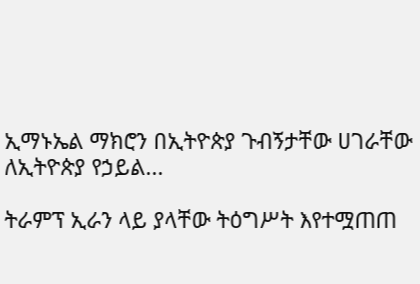ኢማኑኤል ማክሮን በኢትዮጵያ ጉብኝታቸው ሀገራቸው ለኢትዮጵያ የኃይል...

ትራምፕ ኢራን ላይ ያላቸው ትዕግሥት እየተሟጠጠ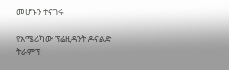መሆኑን ተናገሩ

የአሜሪካው ፕሬዚዳንት ዶናልድ ትራምፕ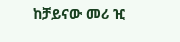ከቻይናው መሪ ዢ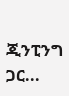ጂንፒንግ ጋር...